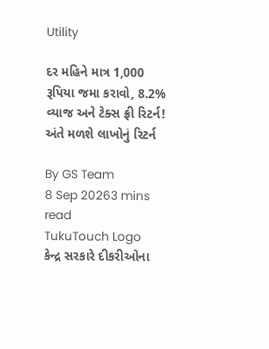Utility

દર મહિને માત્ર 1,000 રૂપિયા જમા કરાવો, 8.2% વ્યાજ અને ટેક્સ ફ્રી રિટર્ન! અંતે મળશે લાખોનું રિટર્ન

By GS Team
8 Sep 20263 mins read
TukuTouch Logo
કેન્દ્ર સરકારે દીકરીઓના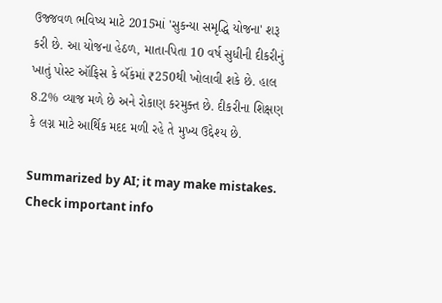ઉજ્જવળ ભવિષ્ય માટે 2015માં 'સુકન્યા સમૃદ્ધિ યોજના' શરૂ કરી છે. આ યોજના હેઠળ, માતા-પિતા 10 વર્ષ સુધીની દીકરીનું ખાતું પોસ્ટ ઑફિસ કે બૅંકમાં ₹250થી ખોલાવી શકે છે. હાલ 8.2% વ્યાજ મળે છે અને રોકાણ કરમુક્ત છે. દીકરીના શિક્ષણ કે લગ્ન માટે આર્થિક મદદ મળી રહે તે મુખ્ય ઉદ્દેશ્ય છે.

Summarized by AI; it may make mistakes. Check important info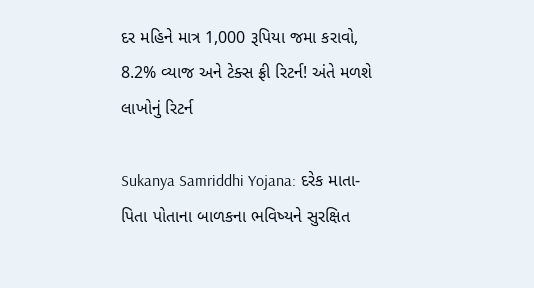દર મહિને માત્ર 1,000 રૂપિયા જમા કરાવો, 8.2% વ્યાજ અને ટેક્સ ફ્રી રિટર્ન! અંતે મળશે લાખોનું રિટર્ન

Sukanya Samriddhi Yojana: દરેક માતા-પિતા પોતાના બાળકના ભવિષ્યને સુરક્ષિત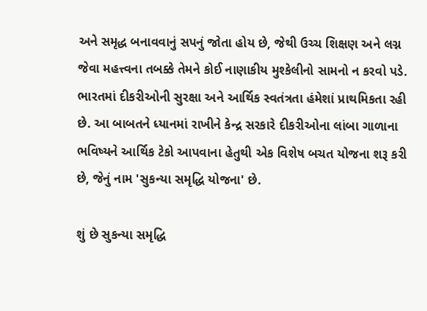અને સમૃદ્ધ બનાવવાનું સપનું જોતા હોય છે, જેથી ઉચ્ચ શિક્ષણ અને લગ્ન જેવા મહત્ત્વના તબક્કે તેમને કોઈ નાણાકીય મુશ્કેલીનો સામનો ન કરવો પડે. ભારતમાં દીકરીઓની સુરક્ષા અને આર્થિક સ્વતંત્રતા હંમેશાં પ્રાથમિકતા રહી છે. આ બાબતને ધ્યાનમાં રાખીને કેન્દ્ર સરકારે દીકરીઓના લાંબા ગાળાના ભવિષ્યને આર્થિક ટેકો આપવાના હેતુથી એક વિશેષ બચત યોજના શરૂ કરી છે, જેનું નામ 'સુકન્યા સમૃદ્ધિ યોજના' છે.

શું છે સુકન્યા સમૃદ્ધિ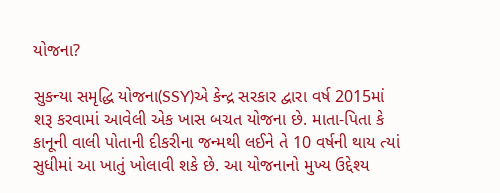યોજના?

સુકન્યા સમૃદ્ધિ યોજના(SSY)એ કેન્દ્ર સરકાર દ્વારા વર્ષ 2015માં શરૂ કરવામાં આવેલી એક ખાસ બચત યોજના છે. માતા-પિતા કે કાનૂની વાલી પોતાની દીકરીના જન્મથી લઈને તે 10 વર્ષની થાય ત્યાં સુધીમાં આ ખાતું ખોલાવી શકે છે. આ યોજનાનો મુખ્ય ઉદ્દેશ્ય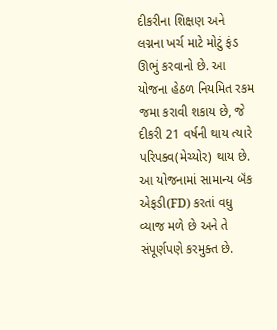દીકરીના શિક્ષણ અને લગ્નના ખર્ચ માટે મોટું ફંડ ઊભું કરવાનો છે. આ યોજના હેઠળ નિયમિત રકમ જમા કરાવી શકાય છે, જે દીકરી 21 વર્ષની થાય ત્યારે પરિપક્વ(મેચ્યોર) થાય છે. આ યોજનામાં સામાન્ય બૅંક એફડી(FD) કરતાં વધુ વ્યાજ મળે છે અને તે સંપૂર્ણપણે કરમુક્ત છે.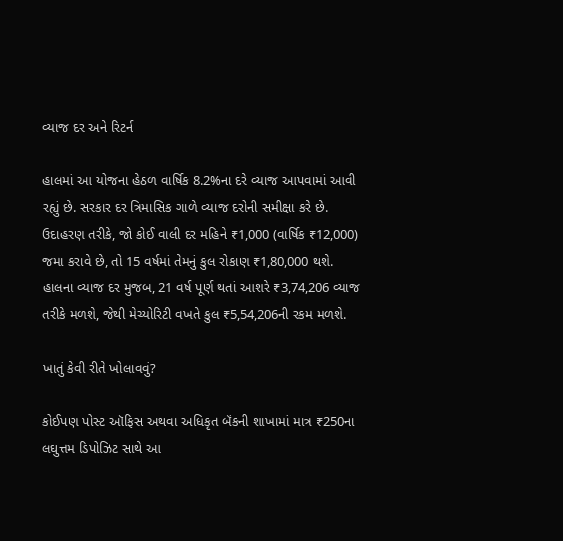વ્યાજ દર અને રિટર્ન

હાલમાં આ યોજના હેઠળ વાર્ષિક 8.2%ના દરે વ્યાજ આપવામાં આવી રહ્યું છે. સરકાર દર ત્રિમાસિક ગાળે વ્યાજ દરોની સમીક્ષા કરે છે. ઉદાહરણ તરીકે, જો કોઈ વાલી દર મહિને ₹1,000 (વાર્ષિક ₹12,000) જમા કરાવે છે, તો 15 વર્ષમાં તેમનું કુલ રોકાણ ₹1,80,000 થશે. હાલના વ્યાજ દર મુજબ, 21 વર્ષ પૂર્ણ થતાં આશરે ₹3,74,206 વ્યાજ તરીકે મળશે, જેથી મેચ્યોરિટી વખતે કુલ ₹5,54,206ની રકમ મળશે.

ખાતું કેવી રીતે ખોલાવવું?

કોઈપણ પોસ્ટ ઑફિસ અથવા અધિકૃત બૅંકની શાખામાં માત્ર ₹250ના લઘુત્તમ ડિપોઝિટ સાથે આ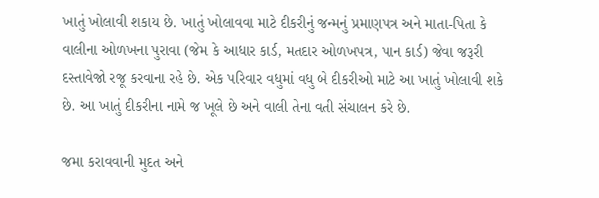ખાતું ખોલાવી શકાય છે. ખાતું ખોલાવવા માટે દીકરીનું જન્મનું પ્રમાણપત્ર અને માતા-પિતા કે વાલીના ઓળખના પુરાવા (જેમ કે આધાર કાર્ડ, મતદાર ઓળખપત્ર, પાન કાર્ડ) જેવા જરૂરી દસ્તાવેજો રજૂ કરવાના રહે છે. એક પરિવાર વધુમાં વધુ બે દીકરીઓ માટે આ ખાતું ખોલાવી શકે છે. આ ખાતું દીકરીના નામે જ ખૂલે છે અને વાલી તેના વતી સંચાલન કરે છે.

જમા કરાવવાની મુદત અને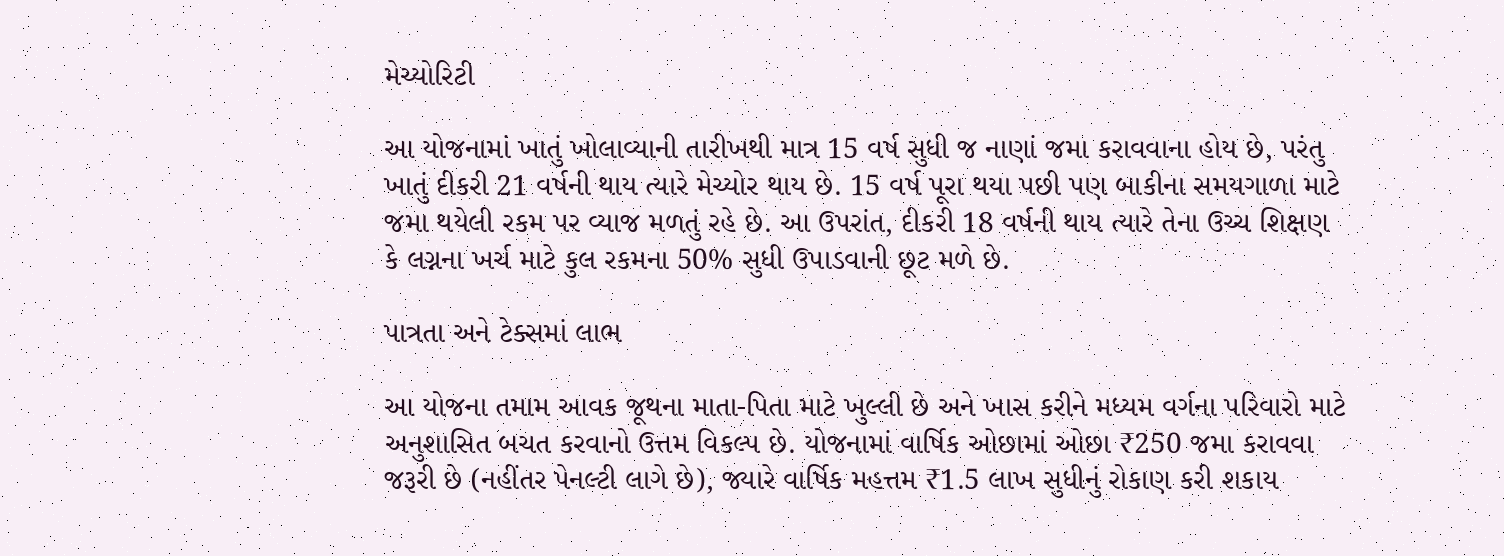મેચ્યોરિટી

આ યોજનામાં ખાતું ખોલાવ્યાની તારીખથી માત્ર 15 વર્ષ સુધી જ નાણાં જમા કરાવવાના હોય છે, પરંતુ ખાતું દીકરી 21 વર્ષની થાય ત્યારે મેચ્યોર થાય છે. 15 વર્ષ પૂરા થયા પછી પણ બાકીના સમયગાળા માટે જમા થયેલી રકમ પર વ્યાજ મળતું રહે છે. આ ઉપરાંત, દીકરી 18 વર્ષની થાય ત્યારે તેના ઉચ્ચ શિક્ષણ કે લગ્નના ખર્ચ માટે કુલ રકમના 50% સુધી ઉપાડવાની છૂટ મળે છે.

પાત્રતા અને ટેક્સમાં લાભ

આ યોજના તમામ આવક જૂથના માતા-પિતા માટે ખુલ્લી છે અને ખાસ કરીને મધ્યમ વર્ગના પરિવારો માટે અનુશાસિત બચત કરવાનો ઉત્તમ વિકલ્પ છે. યોજનામાં વાર્ષિક ઓછામાં ઓછા ₹250 જમા કરાવવા જરૂરી છે (નહીંતર પેનલ્ટી લાગે છે), જ્યારે વાર્ષિક મહત્તમ ₹1.5 લાખ સુધીનું રોકાણ કરી શકાય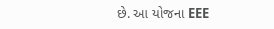છે. આ યોજના EEE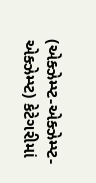(એક્ઝેમ્પ્ટ-એક્ઝેમ્પ્ટ-એક્ઝેમ્પ્ટ) કેટેગરીમાં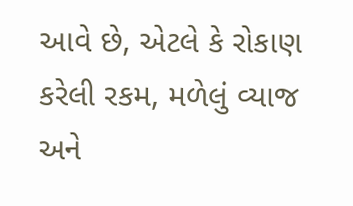આવે છે, એટલે કે રોકાણ કરેલી રકમ, મળેલું વ્યાજ અને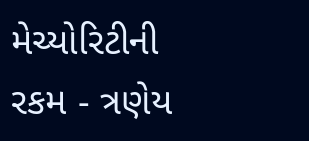મેચ્યોરિટીની રકમ - ત્રણેય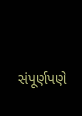સંપૂર્ણપણે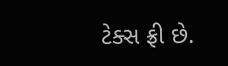ટેક્સ ફ્રી છે.